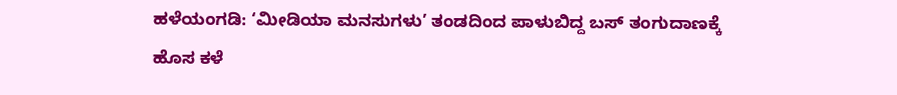ಹಳೆಯಂಗಡಿ: ‘ಮೀಡಿಯಾ ಮನಸುಗಳು’ ತಂಡದಿಂದ ಪಾಳುಬಿದ್ದ ಬಸ್ ತಂಗುದಾಣಕ್ಕೆ ಹೊಸ ಕಳೆ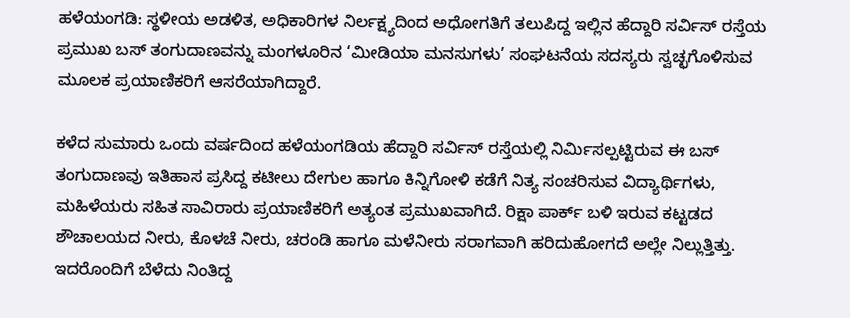ಹಳೆಯಂಗಡಿ: ಸ್ಥಳೀಯ ಅಡಳಿತ, ಅಧಿಕಾರಿಗಳ ನಿರ್ಲಕ್ಷ್ಯದಿಂದ ಅಧೋಗತಿಗೆ ತಲುಪಿದ್ದ ಇಲ್ಲಿನ ಹೆದ್ದಾರಿ ಸರ್ವಿಸ್ ರಸ್ತೆಯ ಪ್ರಮುಖ ಬಸ್ ತಂಗುದಾಣವನ್ನು ಮಂಗಳೂರಿನ ‘ಮೀಡಿಯಾ ಮನಸುಗಳು’ ಸಂಘಟನೆಯ ಸದಸ್ಯರು ಸ್ವಚ್ಛಗೊಳಿಸುವ ಮೂಲಕ ಪ್ರಯಾಣಿಕರಿಗೆ ಆಸರೆಯಾಗಿದ್ದಾರೆ.

ಕಳೆದ ಸುಮಾರು ಒಂದು ವರ್ಷದಿಂದ ಹಳೆಯಂಗಡಿಯ ಹೆದ್ದಾರಿ ಸರ್ವಿಸ್ ರಸ್ತೆಯಲ್ಲಿ ನಿರ್ಮಿಸಲ್ಪಟ್ಟಿರುವ ಈ ಬಸ್ ತಂಗುದಾಣವು ಇತಿಹಾಸ ಪ್ರಸಿದ್ದ ಕಟೀಲು ದೇಗುಲ ಹಾಗೂ ಕಿನ್ನಿಗೋಳಿ ಕಡೆಗೆ ನಿತ್ಯ ಸಂಚರಿಸುವ ವಿದ್ಯಾರ್ಥಿಗಳು, ಮಹಿಳೆಯರು ಸಹಿತ ಸಾವಿರಾರು ಪ್ರಯಾಣಿಕರಿಗೆ ಅತ್ಯಂತ ಪ್ರಮುಖವಾಗಿದೆ. ರಿಕ್ಷಾ ಪಾರ್ಕ್ ಬಳಿ ಇರುವ ಕಟ್ಟಡದ ಶೌಚಾಲಯದ ನೀರು, ಕೊಳಚೆ ನೀರು, ಚರಂಡಿ ಹಾಗೂ ಮಳೆನೀರು ಸರಾಗವಾಗಿ ಹರಿದುಹೋಗದೆ ಅಲ್ಲೇ ನಿಲ್ಲುತ್ತಿತ್ತು. ಇದರೊಂದಿಗೆ ಬೆಳೆದು ನಿಂತಿದ್ದ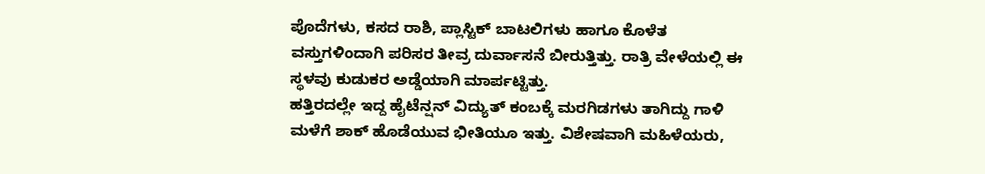ಪೊದೆಗಳು, ಕಸದ ರಾಶಿ, ಪ್ಲಾಸ್ಟಿಕ್ ಬಾಟಲಿಗಳು ಹಾಗೂ ಕೊಳೆತ ವಸ್ತುಗಳಿಂದಾಗಿ ಪರಿಸರ ತೀವ್ರ ದುರ್ವಾಸನೆ ಬೀರುತ್ತಿತ್ತು. ರಾತ್ರಿ ವೇಳೆಯಲ್ಲಿ ಈ ಸ್ಥಳವು ಕುಡುಕರ ಅಡ್ಡೆಯಾಗಿ ಮಾರ್ಪಟ್ಟಿತ್ತು.
ಹತ್ತಿರದಲ್ಲೇ ಇದ್ದ ಹೈಟೆನ್ಷನ್ ವಿದ್ಯುತ್ ಕಂಬಕ್ಕೆ ಮರಗಿಡಗಳು ತಾಗಿದ್ದು ಗಾಳಿ ಮಳೆಗೆ ಶಾಕ್ ಹೊಡೆಯುವ ಭೀತಿಯೂ ಇತ್ತು. ವಿಶೇಷವಾಗಿ ಮಹಿಳೆಯರು,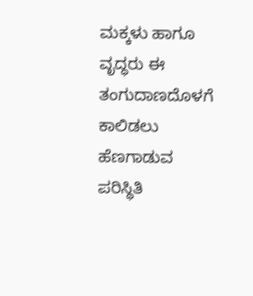ಮಕ್ಕಳು ಹಾಗೂ ವೃದ್ಧರು ಈ ತಂಗುದಾಣದೊಳಗೆ ಕಾಲಿಡಲು ಹೆಣಗಾಡುವ ಪರಿಸ್ಥಿತಿ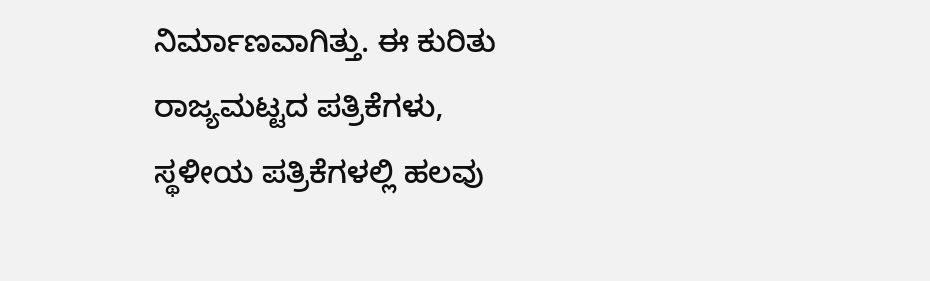ನಿರ್ಮಾಣವಾಗಿತ್ತು. ಈ ಕುರಿತು ರಾಜ್ಯಮಟ್ಟದ ಪತ್ರಿಕೆಗಳು, ಸ್ಥಳೀಯ ಪತ್ರಿಕೆಗಳಲ್ಲಿ ಹಲವು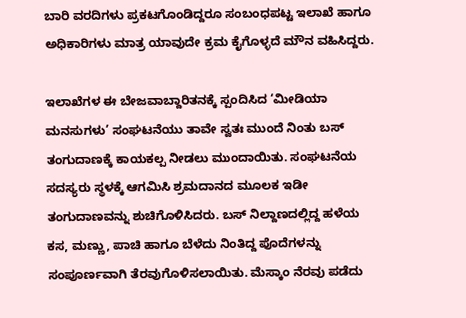ಬಾರಿ ವರದಿಗಳು ಪ್ರಕಟಗೊಂಡಿದ್ದರೂ ಸಂಬಂಧಪಟ್ಟ ಇಲಾಖೆ ಹಾಗೂ ಅಧಿಕಾರಿಗಳು ಮಾತ್ರ ಯಾವುದೇ ಕ್ರಮ ಕೈಗೊಳ್ಳದೆ ಮೌನ ವಹಿಸಿದ್ದರು.

ಇಲಾಖೆಗಳ ಈ ಬೇಜವಾಬ್ದಾರಿತನಕ್ಕೆ ಸ್ಪಂದಿಸಿದ ‘ಮೀಡಿಯಾ ಮನಸುಗಳು’ ಸಂಘಟನೆಯು ತಾವೇ ಸ್ವತಃ ಮುಂದೆ ನಿಂತು ಬಸ್ ತಂಗುದಾಣಕ್ಕೆ ಕಾಯಕಲ್ಪ ನೀಡಲು ಮುಂದಾಯಿತು. ಸಂಘಟನೆಯ ಸದಸ್ಯರು ಸ್ಥಳಕ್ಕೆ ಆಗಮಿಸಿ ಶ್ರಮದಾನದ ಮೂಲಕ ಇಡೀ ತಂಗುದಾಣವನ್ನು ಶುಚಿಗೊಳಿಸಿದರು. ಬಸ್ ನಿಲ್ದಾಣದಲ್ಲಿದ್ದ ಹಳೆಯ ಕಸ, ಮಣ್ಣು, ಪಾಚಿ ಹಾಗೂ ಬೆಳೆದು ನಿಂತಿದ್ದ ಪೊದೆಗಳನ್ನು ಸಂಪೂರ್ಣವಾಗಿ ತೆರವುಗೊಳಿಸಲಾಯಿತು. ಮೆಸ್ಕಾಂ ನೆರವು ಪಡೆದು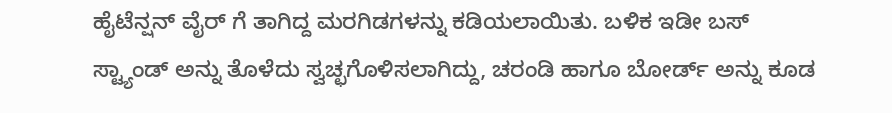ಹೈಟೆನ್ಷನ್ ವೈರ್ ಗೆ ತಾಗಿದ್ದ ಮರಗಿಡಗಳನ್ನು ಕಡಿಯಲಾಯಿತು. ಬಳಿಕ ಇಡೀ ಬಸ್ ಸ್ಟ್ಯಾಂಡ್‌ ಅನ್ನು ತೊಳೆದು ಸ್ವಚ್ಛಗೊಳಿಸಲಾಗಿದ್ದು, ಚರಂಡಿ ಹಾಗೂ ಬೋರ್ಡ್ ಅನ್ನು ಕೂಡ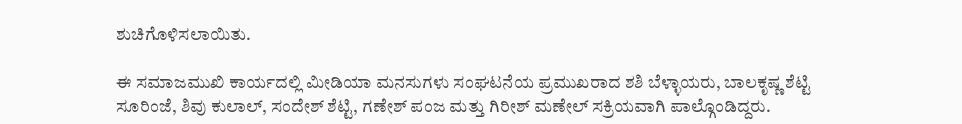ಶುಚಿಗೊಳಿಸಲಾಯಿತು.

ಈ ಸಮಾಜಮುಖಿ ಕಾರ್ಯದಲ್ಲಿ ಮೀಡಿಯಾ ಮನಸುಗಳು ಸಂಘಟನೆಯ ಪ್ರಮುಖರಾದ ಶಶಿ ಬೆಳ್ಳಾಯರು, ಬಾಲಕೃಷ್ಣ ಶೆಟ್ಟಿ ಸೂರಿಂಜೆ, ಶಿವು ಕುಲಾಲ್, ಸಂದೇಶ್ ಶೆಟ್ಟಿ, ಗಣೇಶ್ ಪಂಜ ಮತ್ತು ಗಿರೀಶ್ ಮಣೇಲ್ ಸಕ್ರಿಯವಾಗಿ ಪಾಲ್ಗೊಂಡಿದ್ದರು.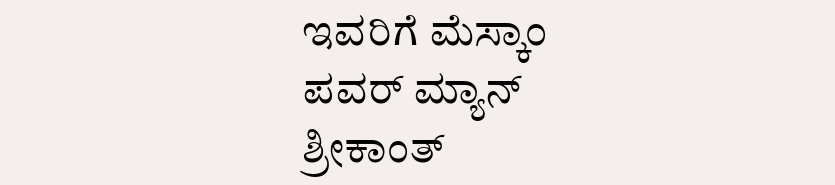ಇವರಿಗೆ ಮೆಸ್ಕಾಂ ಪವರ್ ಮ್ಯಾನ್ ಶ್ರೀಕಾಂತ್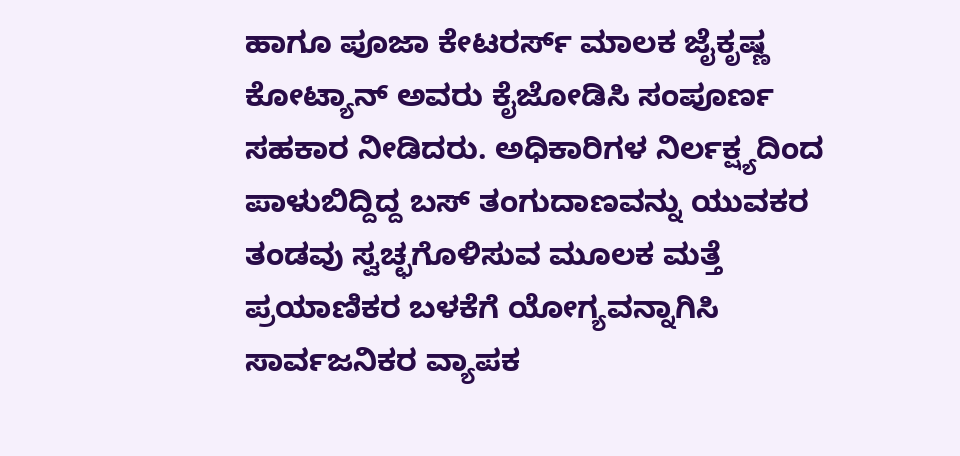ಹಾಗೂ ಪೂಜಾ ಕೇಟರರ್ಸ್ ಮಾಲಕ ಜೈಕೃಷ್ಣ ಕೋಟ್ಯಾನ್ ಅವರು ಕೈಜೋಡಿಸಿ ಸಂಪೂರ್ಣ ಸಹಕಾರ ನೀಡಿದರು. ಅಧಿಕಾರಿಗಳ ನಿರ್ಲಕ್ಷ್ಯದಿಂದ ಪಾಳುಬಿದ್ದಿದ್ದ ಬಸ್ ತಂಗುದಾಣವನ್ನು ಯುವಕರ ತಂಡವು ಸ್ವಚ್ಛಗೊಳಿಸುವ ಮೂಲಕ ಮತ್ತೆ ಪ್ರಯಾಣಿಕರ ಬಳಕೆಗೆ ಯೋಗ್ಯವನ್ನಾಗಿಸಿ ಸಾರ್ವಜನಿಕರ ವ್ಯಾಪಕ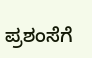ಪ್ರಶಂಸೆಗೆ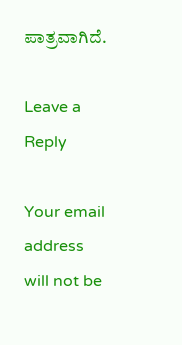ಪಾತ್ರವಾಗಿದೆ.

Leave a Reply

Your email address will not be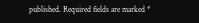published. Required fields are marked *